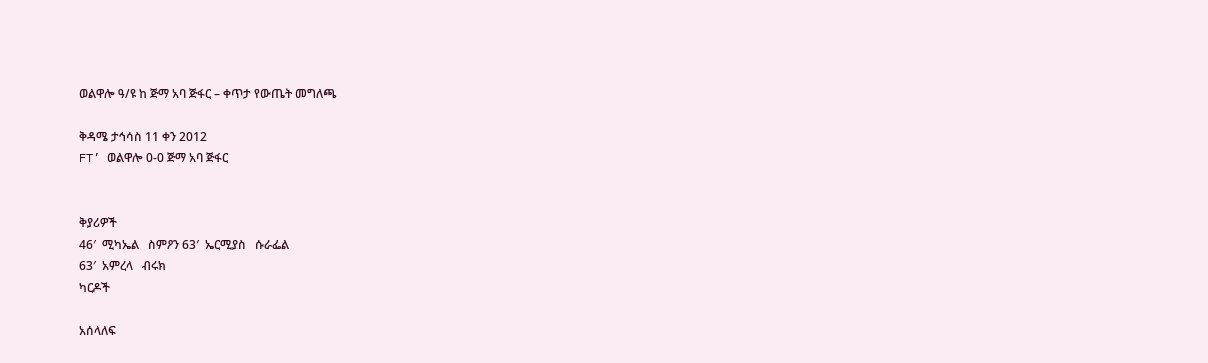ወልዋሎ ዓ/ዩ ከ ጅማ አባ ጅፋር – ቀጥታ የውጤት መግለጫ

ቅዳሜ ታኅሳስ 11 ቀን 2012
FT’ ወልዋሎ 0-0 ጅማ አባ ጅፋር


ቅያሪዎች
46′  ሚካኤል   ስምዖን 63′  ኤርሚያስ   ሱራፌል
63′  አምረላ   ብሩክ
ካርዶች

አሰላለፍ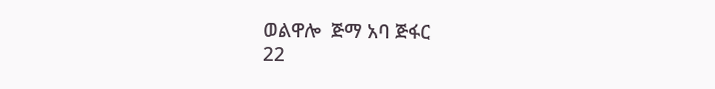ወልዋሎ  ጅማ አባ ጅፋር
22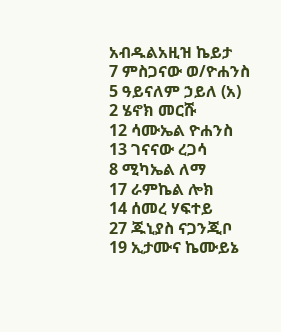አብዱልአዚዝ ኬይታ
7 ምስጋናው ወ/ዮሐንስ
5 ዓይናለም ኃይለ (አ)
2 ሄኖክ መርሹ
12 ሳሙኤል ዮሐንስ
13 ገናናው ረጋሳ
8 ሚካኤል ለማ
17 ራምኬል ሎክ
14 ሰመረ ሃፍተይ
27 ጁኒያስ ናጋንጂቦ
19 ኢታሙና ኬሙይኔ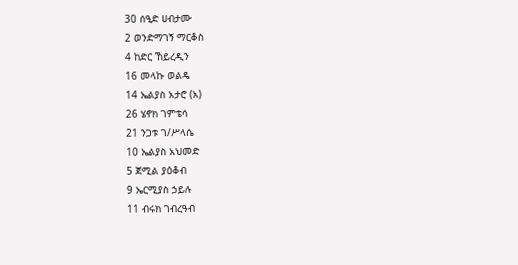30 ሰዒድ ሀብታሙ
2 ወንድማገኝ ማርቆስ
4 ከድር ኸይረዲን
16 መላኩ ወልዴ
14 ኤልያስ አታሮ (አ)
26 ሄኖክ ገምቴሳ
21 ንጋቱ ገ/ሥላሴ
10 ኤልያስ አህመድ
5 ጀሚል ያዕቆብ
9 ኤርሚያስ ኃይሉ
11 ብሩክ ገብረዓብ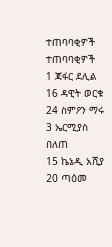ተጠባባቂዎች ተጠባባቂዎች
1 ጃፋር ደሊል
16 ዳዊት ወርቁ
24 ስምዖን ማሩ
3 ኤርሚያስ በለጠ
15 ኬኔዲ አሺያ
20 ጣዕመ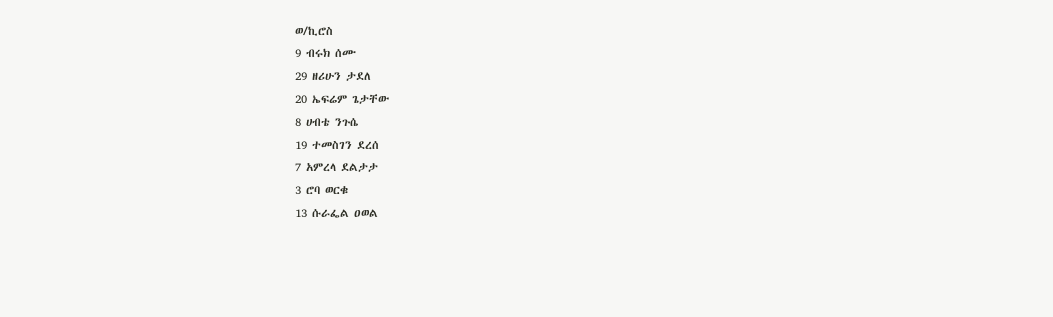ወ/ኪሮስ
9 ብሩክ ሰሙ
29 ዘሪሁን ታደለ
20 ኤፍሬም ጌታቸው
8 ሀብቴ ንጉሴ
19 ተመስገን ደረሰ
7 አምረላ ደልታታ
3 ሮባ ወርቁ
13 ሱራፌል ዐወል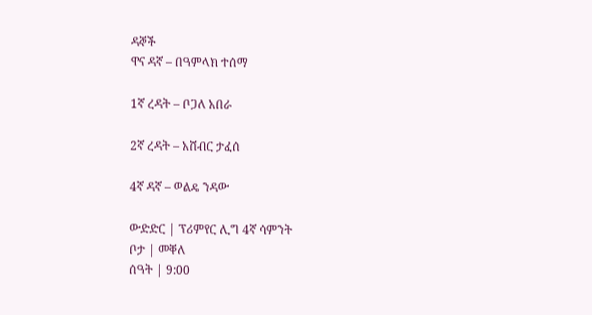ዳኞች
ዋና ዳኛ – በዓምላክ ተሰማ

1ኛ ረዳት – ቦጋለ አበራ

2ኛ ረዳት – አሸብር ታፈሰ

4ኛ ዳኛ – ወልዴ ንዳው

ውድድር | ፕሪምየር ሊግ 4ኛ ሳምንት
ቦታ | መቐለ
ሰዓት | 9:00